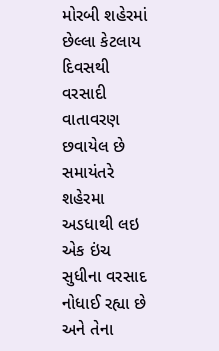મોરબી શહેરમાં છેલ્લા કેટલાય દિવસથી વરસાદી વાતાવરણ છવાયેલ છે સમાયંતરે શહેરમા અડધાથી લઇ એક ઇંચ સુધીના વરસાદ નોધાઈ રહ્યા છે અને તેના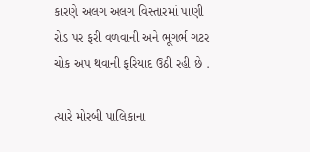કારણે અલગ અલગ વિસ્તારમાં પાણી રોડ પર ફરી વળવાની અને ભૂગર્ભ ગટર ચોક અપ થવાની ફરિયાદ ઉઠી રહી છે .

ત્યારે મોરબી પાલિકાના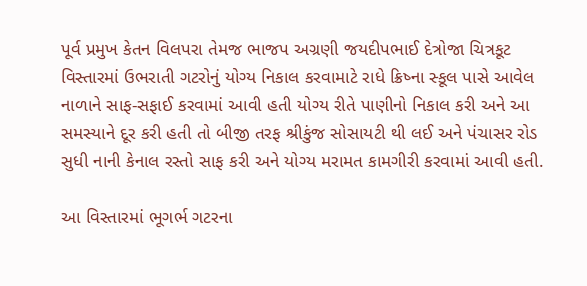પૂર્વ પ્રમુખ કેતન વિલપરા તેમજ ભાજપ અગ્રણી જયદીપભાઈ દેત્રોજા ચિત્રકૂટ વિસ્તારમાં ઉભરાતી ગટરોનું યોગ્ય નિકાલ કરવામાટે રાધે ક્રિષ્ના સ્કૂલ પાસે આવેલ નાળાને સાફ-સફાઈ કરવામાં આવી હતી યોગ્ય રીતે પાણીનો નિકાલ કરી અને આ સમસ્યાને દૂર કરી હતી તો બીજી તરફ શ્રીકુંજ સોસાયટી થી લઈ અને પંચાસર રોડ સુધી નાની કેનાલ રસ્તો સાફ કરી અને યોગ્ય મરામત કામગીરી કરવામાં આવી હતી.

આ વિસ્તારમાં ભૂગર્ભ ગટરના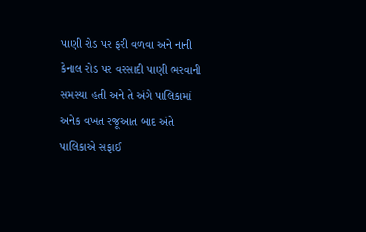પાણી રોડ પર ફરી વળવા અને નાની કેનાલ રોડ પર વરસાદી પાણી ભરવાની સમસ્યા હતી અને તે અંગે પાલિકામાં અનેક વખત રજૂઆત બાદ અંતે પાલિકાએ સફાઈ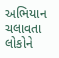અભિયાન ચલાવતા લોકોને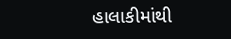હાલાકીમાંથી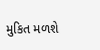મુકિત મળશે